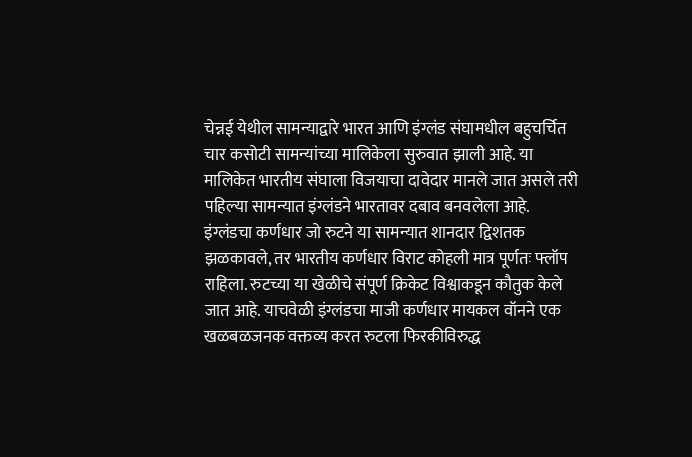चेन्नई येथील सामन्याद्वारे भारत आणि इंग्लंड संघामधील बहुचर्चित चार कसोटी सामन्यांच्या मालिकेला सुरुवात झाली आहे. या मालिकेत भारतीय संघाला विजयाचा दावेदार मानले जात असले तरी पहिल्या सामन्यात इंग्लंडने भारतावर दबाव बनवलेला आहे.
इंग्लंडचा कर्णधार जो रुटने या सामन्यात शानदार द्विशतक झळकावले, तर भारतीय कर्णधार विराट कोहली मात्र पूर्णतः फ्लॉप राहिला. रुटच्या या खेळीचे संपूर्ण क्रिकेट विश्वाकडून कौतुक केले जात आहे. याचवेळी इंग्लंडचा माजी कर्णधार मायकल वॉनने एक खळबळजनक वक्तव्य करत रुटला फिरकीविरुद्ध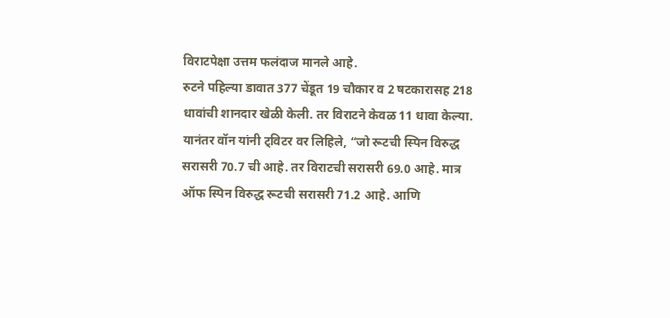विराटपेक्षा उत्तम फलंदाज मानले आहे.
रुटने पहिल्या डावात 377 चेंडूत 19 चौकार व 2 षटकारासह 218 धावांची शानदार खेळी केली. तर विराटने केवळ 11 धावा केल्या. यानंतर वॉन यांनी ट्विटर वर लिहिले, “जो रूटची स्पिन विरुद्ध सरासरी 70.7 ची आहे. तर विराटची सरासरी 69.0 आहे. मात्र ऑफ स्पिन विरुद्ध रूटची सरासरी 71.2 आहे. आणि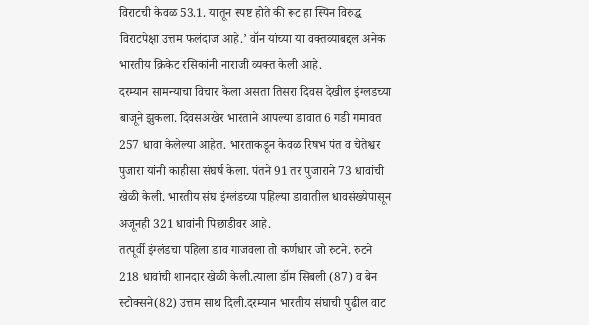विराटची केवळ 53.1. यातून स्पष्ट होते की रूट हा स्पिन विरुद्ध विराटपेक्षा उत्तम फलंदाज आहे.’ वॉन यांच्या या वक्तव्याबद्दल अनेक भारतीय क्रिकेट रसिकांनी नाराजी व्यक्त केली आहे.
दरम्यान सामन्याचा विचार केला असता तिसरा दिवस देखील इंग्लडच्या बाजूने झुकला. दिवसअखेर भारताने आपल्या डावात 6 गडी गमावत 257 धावा केलेल्या आहेत. भारताकडून केवळ रिषभ पंत व चेतेश्वर पुजारा यांनी काहीसा संघर्ष केला. पंतने 91 तर पुजाराने 73 धावांची खेळी केली. भारतीय संघ इंग्लंडच्या पहिल्या डावातील धावसंख्येपासून अजूनही 321 धावांनी पिछाडीवर आहे.
तत्पूर्वी इंग्लंडचा पहिला डाव गाजवला तो कर्णधार जो रुटने. रुटने 218 धावांची शानदार खेळी केली.त्याला डॉम सिबली (87) व बेन स्टोक्सने(82) उत्तम साथ दिली.दरम्यान भारतीय संघाची पुढील वाट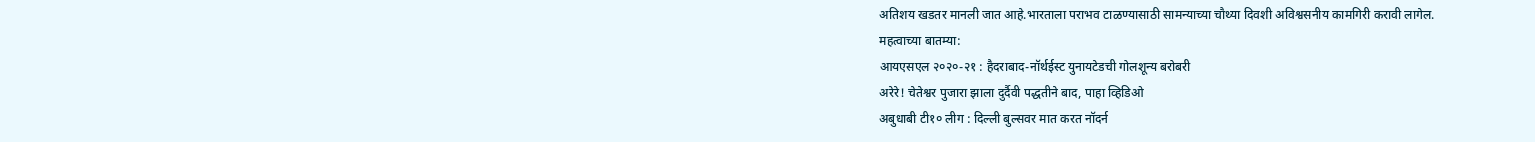अतिशय खडतर मानली जात आहे.भारताला पराभव टाळण्यासाठी सामन्याच्या चौथ्या दिवशी अविश्वसनीय कामगिरी करावी लागेल.
महत्वाच्या बातम्या:
आयएसएल २०२०-२१ : हैदराबाद-नॉर्थईस्ट युनायटेडची गोलशून्य बरोबरी
अरेरे! चेतेश्वर पुजारा झाला दुर्दैवी पद्धतीने बाद, पाहा व्हिडिओ
अबुधाबी टी१० लीग : दिल्ली बुल्सवर मात करत नॉदर्न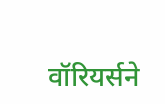वॉरियर्सने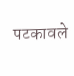पटकावले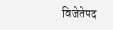विजेतेपद